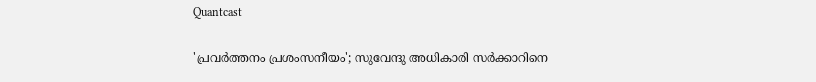Quantcast

'പ്രവർത്തനം പ്രശംസനീയം'; സുവേന്ദു അധികാരി സർക്കാറിനെ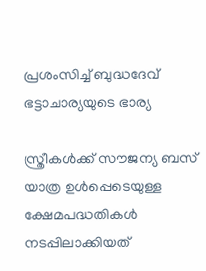പ്രശംസിച്ച് ബുദ്ധദേവ് ഭട്ടാചാര്യയുടെ ഭാര്യ

സ്ത്രീകൾക്ക് സൗജന്യ ബസ് യാത്ര ഉൾപ്പെടെയുള്ള ക്ഷേമപദ്ധതികൾ നടപ്പിലാക്കിയത്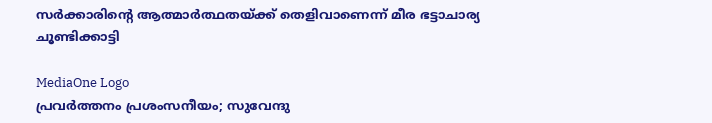സർക്കാരിന്റെ ആത്മാർത്ഥതയ്ക്ക് തെളിവാണെന്ന് മീര ഭട്ടാചാര്യ ചൂണ്ടിക്കാട്ടി

MediaOne Logo
പ്രവർത്തനം പ്രശംസനീയം; സുവേന്ദു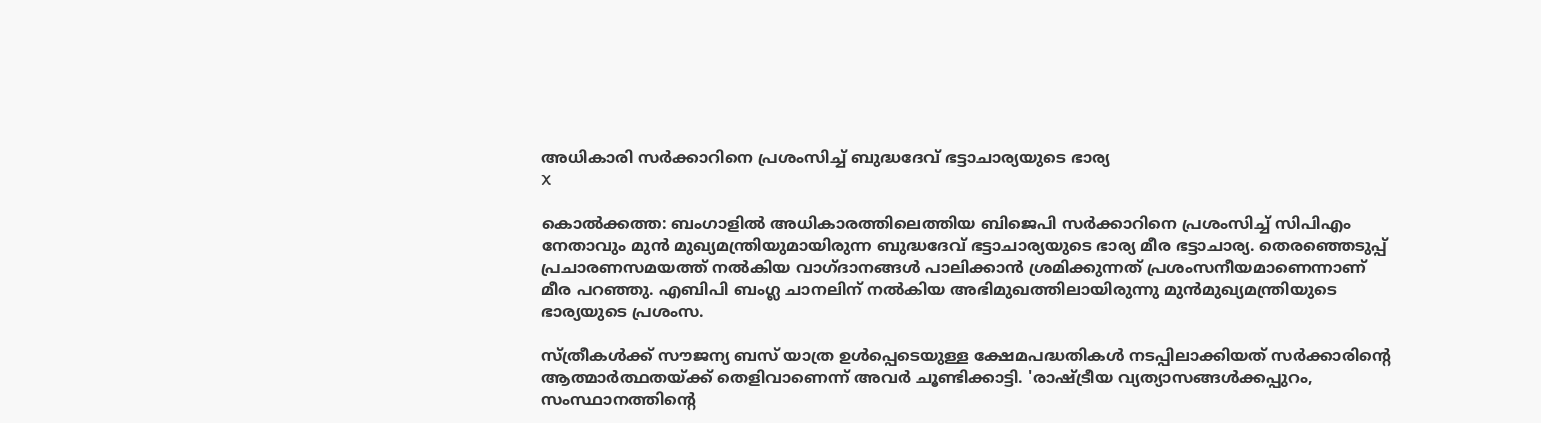അധികാരി സർക്കാറിനെ പ്രശംസിച്ച് ബുദ്ധദേവ് ഭട്ടാചാര്യയുടെ ഭാര്യ
X

കൊൽക്കത്ത: ബംഗാളിൽ അധികാരത്തിലെത്തിയ ബിജെപി സർക്കാറിനെ പ്രശംസിച്ച് സിപിഎം നേതാവും മുൻ മുഖ്യമന്ത്രിയുമായിരുന്ന ബുദ്ധദേവ് ഭട്ടാചാര്യയുടെ ഭാര്യ മീര ഭട്ടാചാര്യ. തെരഞ്ഞെടുപ്പ് പ്രചാരണസമയത്ത് നൽകിയ വാഗ്ദാനങ്ങൾ പാലിക്കാൻ ശ്രമിക്കുന്നത് പ്രശംസനീയമാണെന്നാണ് മീര പറഞ്ഞു. എബിപി ബംഗ്ല ചാനലിന് നൽകിയ അഭിമുഖത്തിലായിരുന്നു മുൻമുഖ്യമന്ത്രിയുടെ ഭാര്യയുടെ പ്രശംസ.

സ്ത്രീകൾക്ക് സൗജന്യ ബസ് യാത്ര ഉൾപ്പെടെയുള്ള ക്ഷേമപദ്ധതികൾ നടപ്പിലാക്കിയത് സർക്കാരിന്റെ ആത്മാർത്ഥതയ്ക്ക് തെളിവാണെന്ന് അവർ ചൂണ്ടിക്കാട്ടി. 'രാഷ്ട്രീയ വ്യത്യാസങ്ങൾക്കപ്പുറം, സംസ്ഥാനത്തിന്റെ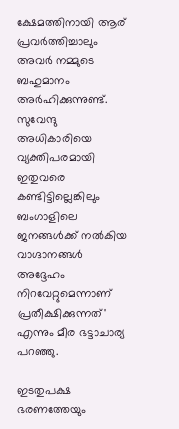ക്ഷേമത്തിനായി ആര് പ്രവർത്തിച്ചാലും അവർ നമ്മുടെ ബഹുമാനം അർഹിക്കുന്നുണ്ട്. സുവേന്ദു അധികാരിയെ വ്യക്തിപരമായി ഇതുവരെ കണ്ടിട്ടില്ലെങ്കിലും ബംഗാളിലെ ജനങ്ങൾക്ക് നൽകിയ വാഗ്ദാനങ്ങൾ അദ്ദേഹം നിറവേറ്റുമെന്നാണ് പ്രതീക്ഷിക്കുന്നത്' എന്നും മീര ഭട്ടാചാര്യ പറഞ്ഞു.

ഇടതുപക്ഷ ഭരണത്തേയും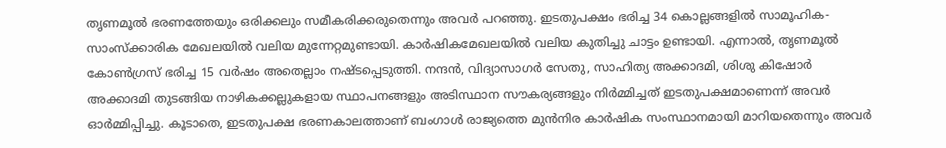തൃണമൂൽ ഭരണത്തേയും ഒരിക്കലും സമീകരിക്കരുതെന്നും അവർ പറഞ്ഞു. ഇടതുപക്ഷം ഭരിച്ച 34 കൊല്ലങ്ങളിൽ സാമൂഹിക-സാംസ്‌ക്കാരിക മേഖലയിൽ വലിയ മുന്നേറ്റമുണ്ടായി. കാർഷികമേഖലയിൽ വലിയ കുതിച്ചു ചാട്ടം ഉണ്ടായി. എന്നാൽ, തൃണമൂൽ കോൺഗ്രസ് ഭരിച്ച 15 വർഷം അതെല്ലാം നഷ്ടപ്പെടുത്തി. നന്ദൻ, വിദ്യാസാഗർ സേതു, സാഹിത്യ അക്കാദമി, ശിശു കിഷോർ അക്കാദമി തുടങ്ങിയ നാഴികക്കല്ലുകളായ സ്ഥാപനങ്ങളും അടിസ്ഥാന സൗകര്യങ്ങളും നിർമ്മിച്ചത് ഇടതുപക്ഷമാണെന്ന് അവർ ഓർമ്മിപ്പിച്ചു. കൂടാതെ, ഇടതുപക്ഷ ഭരണകാലത്താണ് ബംഗാൾ രാജ്യത്തെ മുൻനിര കാർഷിക സംസ്ഥാനമായി മാറിയതെന്നും അവർ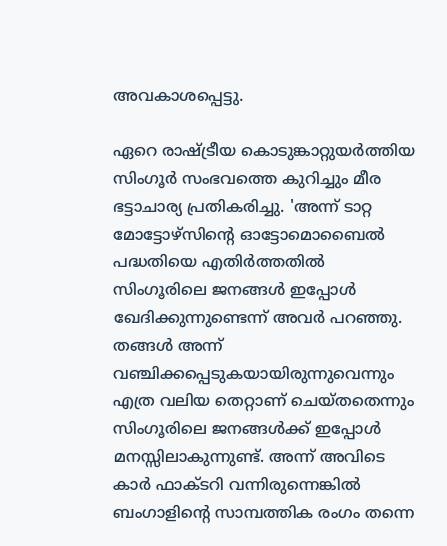അവകാശപ്പെട്ടു.

ഏറെ രാഷ്ട്രീയ കൊടുങ്കാറ്റുയർത്തിയ സിംഗൂർ സംഭവത്തെ കുറിച്ചും മീര ഭട്ടാചാര്യ പ്രതികരിച്ചു. 'അന്ന് ടാറ്റ മോട്ടോഴ്സിന്റെ ഓട്ടോമൊബൈൽ പദ്ധതിയെ എതിർത്തതിൽ സിംഗൂരിലെ ജനങ്ങൾ ഇപ്പോൾ ഖേദിക്കുന്നുണ്ടെന്ന് അവർ പറഞ്ഞു. തങ്ങൾ അന്ന് വഞ്ചിക്കപ്പെടുകയായിരുന്നുവെന്നും എത്ര വലിയ തെറ്റാണ് ചെയ്തതെന്നും സിംഗൂരിലെ ജനങ്ങൾക്ക് ഇപ്പോൾ മനസ്സിലാകുന്നുണ്ട്. അന്ന് അവിടെ കാർ ഫാക്ടറി വന്നിരുന്നെങ്കിൽ ബംഗാളിന്റെ സാമ്പത്തിക രംഗം തന്നെ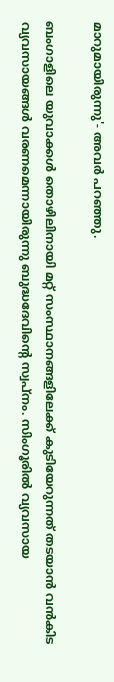മാറുമായിരുന്നു'- അവർ പറഞ്ഞു.

ബംഗാളിലെ യുവാക്കൾ തൊഴിലിനായി മറ്റ് സംസ്ഥാനങ്ങളിലേക്ക് കുടിയേറുന്നത് തടയാൻ വൻകിട വ്യവസായങ്ങൾ വരണമെന്നായിരുന്നു ബുദ്ധദേവിന്റെ സ്വപ്നം. സിംഗൂരിൽ വ്യവസായ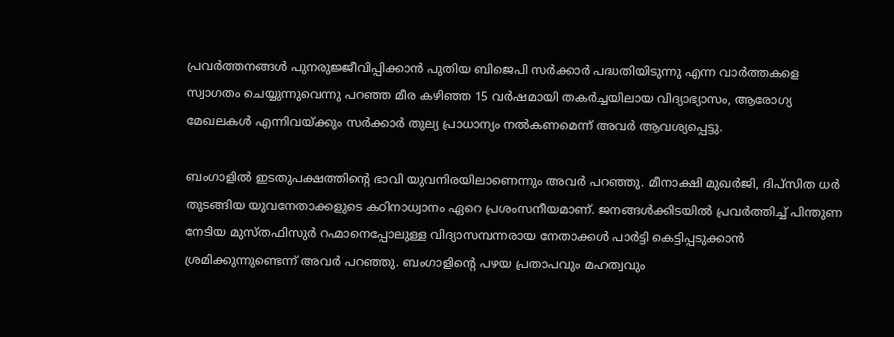പ്രവർത്തനങ്ങൾ പുനരുജ്ജീവിപ്പിക്കാൻ പുതിയ ബിജെപി സർക്കാർ പദ്ധതിയിടുന്നു എന്ന വാർത്തകളെ സ്വാഗതം ചെയ്യുന്നുവെന്നു പറഞ്ഞ മീര കഴിഞ്ഞ 15 വർഷമായി തകർച്ചയിലായ വിദ്യാഭ്യാസം, ആരോഗ്യ മേഖലകൾ എന്നിവയ്ക്കും സർക്കാർ തുല്യ പ്രാധാന്യം നൽകണമെന്ന് അവർ ആവശ്യപ്പെട്ടു.

ബംഗാളിൽ ഇടതുപക്ഷത്തിന്റെ ഭാവി യുവനിരയിലാണെന്നും അവർ പറഞ്ഞു. മീനാക്ഷി മുഖർജി, ദിപ്‌സിത ധർ തുടങ്ങിയ യുവനേതാക്കളുടെ കഠിനാധ്വാനം ഏറെ പ്രശംസനീയമാണ്. ജനങ്ങൾക്കിടയിൽ പ്രവർത്തിച്ച് പിന്തുണ നേടിയ മുസ്തഫിസുർ റഹ്മാനെപ്പോലുള്ള വിദ്യാസമ്പന്നരായ നേതാക്കൾ പാർട്ടി കെട്ടിപ്പടുക്കാൻ ശ്രമിക്കുന്നുണ്ടെന്ന് അവർ പറഞ്ഞു. ബംഗാളിന്റെ പഴയ പ്രതാപവും മഹത്വവും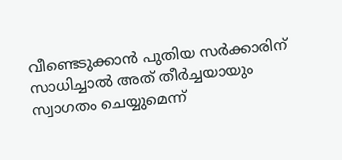വീണ്ടെടുക്കാൻ പുതിയ സർക്കാരിന് സാധിച്ചാൽ അത് തീർച്ചയായും സ്വാഗതം ചെയ്യുമെന്ന്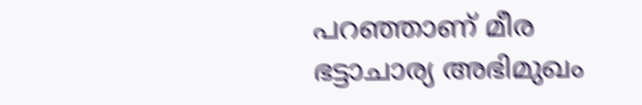പറഞ്ഞാണ് മീര ഭട്ടാചാര്യ അഭിമുഖം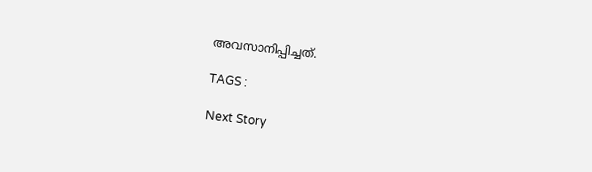അവസാനിപ്പിച്ചത്.

TAGS :

Next Story